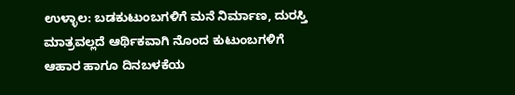ಉಳ್ಳಾಲ: ಬಡಕುಟುಂಬಗಳಿಗೆ ಮನೆ ನಿರ್ಮಾಣ, ದುರಸ್ತಿ ಮಾತ್ರವಲ್ಲದೆ ಆರ್ಥಿಕವಾಗಿ ನೊಂದ ಕುಟುಂಬಗಳಿಗೆ ಆಹಾರ ಹಾಗೂ ದಿನಬಳಕೆಯ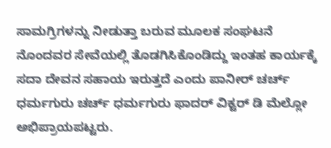ಸಾಮಗ್ರಿಗಳನ್ನು ನೀಡುತ್ತಾ ಬರುವ ಮೂಲಕ ಸಂಘಟನೆ ನೊಂದವರ ಸೇವೆಯಲ್ಲಿ ತೊಡಗಿಸಿಕೊಂಡಿದ್ದು ಇಂತಹ ಕಾರ್ಯಕ್ಕೆ ಸದಾ ದೇವನ ಸಹಾಯ ಇರುತ್ತದೆ ಎಂದು ಪಾನೀರ್ ಚರ್ಚ್ ಧರ್ಮಗುರು ಚರ್ಚ್ ಧರ್ಮಗುರು ಫಾದರ್ ವಿಕ್ಟರ್ ಡಿ ಮೆಲ್ಲೋ ಅಭಿಪ್ರಾಯಪಟ್ಟರು.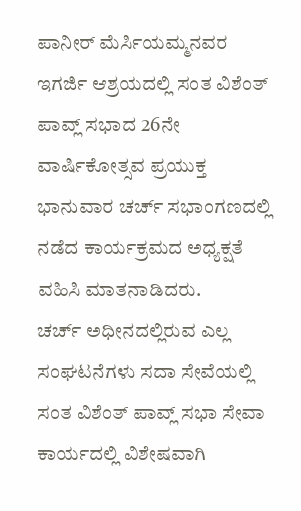ಪಾನೀರ್ ಮೆರ್ಸಿಯಮ್ಮನವರ ಇಗರ್ಜಿ ಆಶ್ರಯದಲ್ಲಿ ಸಂತ ವಿಶೆಂತ್ ಪಾವ್ಲ್ ಸಭಾದ 26ನೇ ವಾರ್ಷಿಕೋತ್ಸವ ಪ್ರಯುಕ್ತ ಭಾನುವಾರ ಚರ್ಚ್ ಸಭಾಂಗಣದಲ್ಲಿ ನಡೆದ ಕಾರ್ಯಕ್ರಮದ ಅಧ್ಯಕ್ಷತೆ ವಹಿಸಿ ಮಾತನಾಡಿದರು.
ಚರ್ಚ್ ಅಧೀನದಲ್ಲಿರುವ ಎಲ್ಲ ಸಂಘಟನೆಗಳು ಸದಾ ಸೇವೆಯಲ್ಲಿ ಸಂತ ವಿಶೆಂತ್ ಪಾವ್ಲ್ ಸಭಾ ಸೇವಾ ಕಾರ್ಯದಲ್ಲಿ ವಿಶೇಷವಾಗಿ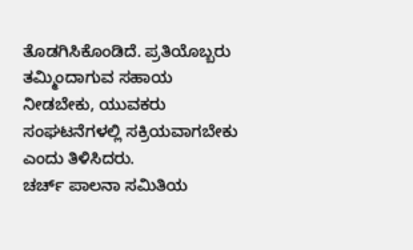ತೊಡಗಿಸಿಕೊಂಡಿದೆ. ಪ್ರತಿಯೊಬ್ಬರು ತಮ್ಮಿಂದಾಗುವ ಸಹಾಯ ನೀಡಬೇಕು, ಯುವಕರು ಸಂಘಟನೆಗಳಲ್ಲಿ ಸಕ್ರಿಯವಾಗಬೇಕು ಎಂದು ತಿಳಿಸಿದರು.
ಚರ್ಚ್ ಪಾಲನಾ ಸಮಿತಿಯ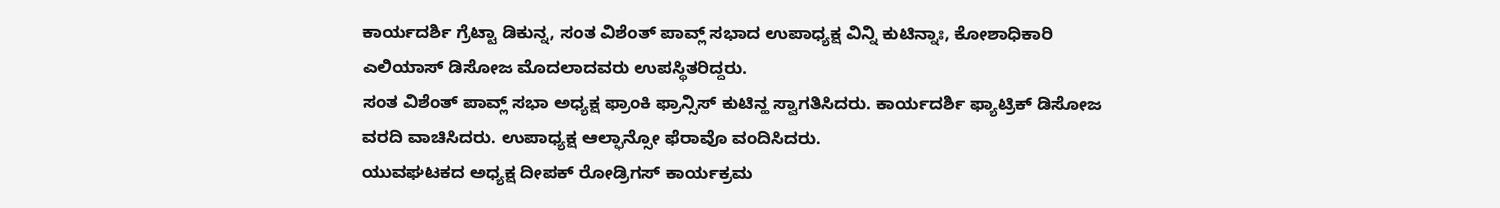ಕಾರ್ಯದರ್ಶಿ ಗ್ರೆಟ್ಟಾ ಡಿಕುನ್ನ, ಸಂತ ವಿಶೆಂತ್ ಪಾವ್ಲ್ ಸಭಾದ ಉಪಾಧ್ಯಕ್ಷ ವಿನ್ನಿ ಕುಟಿನ್ನಾಃ, ಕೋಶಾಧಿಕಾರಿ ಎಲಿಯಾಸ್ ಡಿಸೋಜ ಮೊದಲಾದವರು ಉಪಸ್ಥಿತರಿದ್ದರು.
ಸಂತ ವಿಶೆಂತ್ ಪಾವ್ಲ್ ಸಭಾ ಅಧ್ಯಕ್ಷ ಫ್ರಾಂಕಿ ಫ್ರಾನ್ಸಿಸ್ ಕುಟಿನ್ಹ ಸ್ವಾಗತಿಸಿದರು. ಕಾರ್ಯದರ್ಶಿ ಫ್ಯಾಟ್ರಿಕ್ ಡಿಸೋಜ ವರದಿ ವಾಚಿಸಿದರು. ಉಪಾಧ್ಯಕ್ಷ ಆಲ್ಫಾನ್ಸೋ ಫೆರಾವೊ ವಂದಿಸಿದರು.
ಯುವಘಟಕದ ಅಧ್ಯಕ್ಷ ದೀಪಕ್ ರೋಡ್ರಿಗಸ್ ಕಾರ್ಯಕ್ರಮ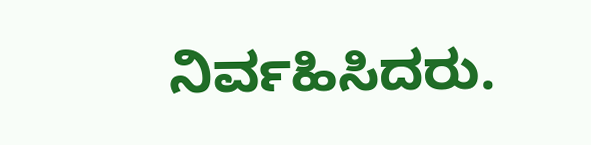ನಿರ್ವಹಿಸಿದರು.